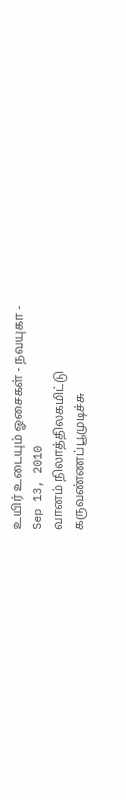உயிர் உடையும் ஓசைகள் - நவயுகா -
Sep 13, 2010
வானம் நிலாத்திலகமிட்டு
கருவண்ணப்பூமுடிச்சு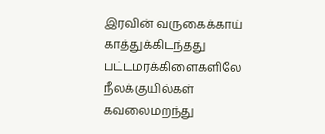இரவின் வருகைக்காய்
காத்துக்கிடந்தது
பட்டமரக்கிளைகளிலே
நீலக்குயில்கள் கவலைமறந்து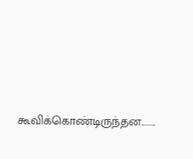கூவிக்கொண்டிருந்தன........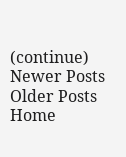(continue)
Newer Posts
Older Posts
Home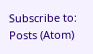Subscribe to:
Posts (Atom)